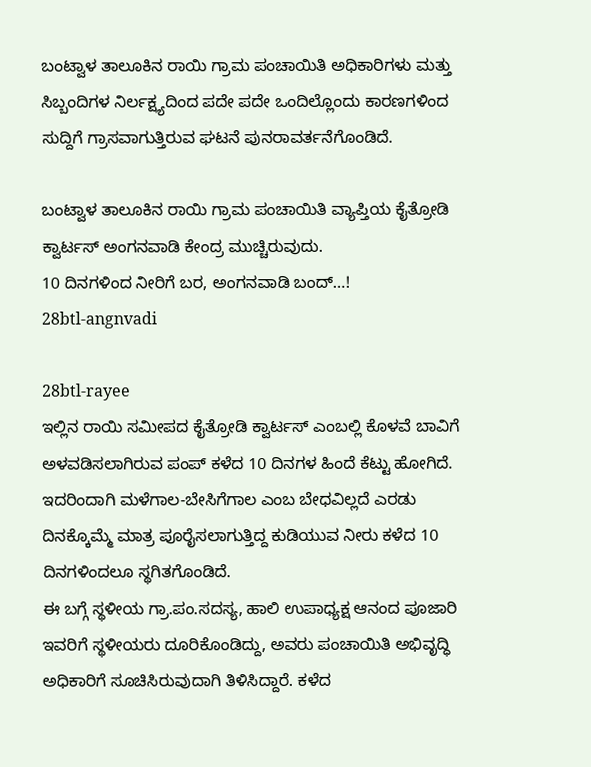ಬಂಟ್ವಾಳ ತಾಲೂಕಿನ ರಾಯಿ ಗ್ರಾಮ ಪಂಚಾಯಿತಿ ಅಧಿಕಾರಿಗಳು ಮತ್ತು ಸಿಬ್ಬಂದಿಗಳ ನಿರ್ಲಕ್ಷ್ಯದಿಂದ ಪದೇ ಪದೇ ಒಂದಿಲ್ಲೊಂದು ಕಾರಣಗಳಿಂದ ಸುದ್ದಿಗೆ ಗ್ರಾಸವಾಗುತ್ತಿರುವ ಘಟನೆ ಪುನರಾವರ್ತನೆಗೊಂಡಿದೆ.

ಬಂಟ್ವಾಳ ತಾಲೂಕಿನ ರಾಯಿ ಗ್ರಾಮ ಪಂಚಾಯಿತಿ ವ್ಯಾಪ್ತಿಯ ಕೈತ್ರೋಡಿ ಕ್ವಾರ್ಟಸ್ ಅಂಗನವಾಡಿ ಕೇಂದ್ರ ಮುಚ್ಚಿರುವುದು.
10 ದಿನಗಳಿಂದ ನೀರಿಗೆ ಬರ, ಅಂಗನವಾಡಿ ಬಂದ್…!
28btl-angnvadi

28btl-rayee
ಇಲ್ಲಿನ ರಾಯಿ ಸಮೀಪದ ಕೈತ್ರೋಡಿ ಕ್ವಾರ್ಟಸ್ ಎಂಬಲ್ಲಿ ಕೊಳವೆ ಬಾವಿಗೆ ಅಳವಡಿಸಲಾಗಿರುವ ಪಂಪ್ ಕಳೆದ 10 ದಿನಗಳ ಹಿಂದೆ ಕೆಟ್ಟು ಹೋಗಿದೆ. ಇದರಿಂದಾಗಿ ಮಳೆಗಾಲ-ಬೇಸಿಗೆಗಾಲ ಎಂಬ ಬೇಧವಿಲ್ಲದೆ ಎರಡು ದಿನಕ್ಕೊಮ್ಮೆ ಮಾತ್ರ ಪೂರೈಸಲಾಗುತ್ತಿದ್ದ ಕುಡಿಯುವ ನೀರು ಕಳೆದ 10 ದಿನಗಳಿಂದಲೂ ಸ್ಥಗಿತಗೊಂಡಿದೆ.
ಈ ಬಗ್ಗೆ ಸ್ಥಳೀಯ ಗ್ರಾ.ಪಂ.ಸದಸ್ಯ, ಹಾಲಿ ಉಪಾಧ್ಯಕ್ಷ ಆನಂದ ಪೂಜಾರಿ ಇವರಿಗೆ ಸ್ಥಳೀಯರು ದೂರಿಕೊಂಡಿದ್ದು, ಅವರು ಪಂಚಾಯಿತಿ ಅಭಿವೃದ್ಧಿ ಅಧಿಕಾರಿಗೆ ಸೂಚಿಸಿರುವುದಾಗಿ ತಿಳಿಸಿದ್ದಾರೆ. ಕಳೆದ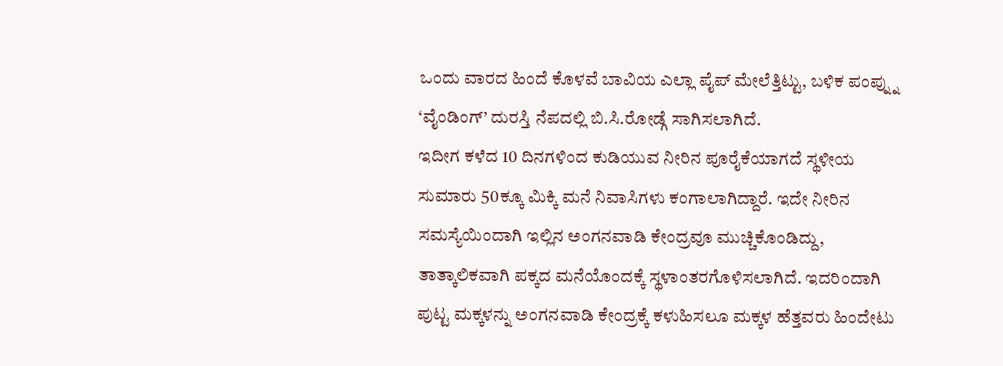ಒಂದು ವಾರದ ಹಿಂದೆ ಕೊಳವೆ ಬಾವಿಯ ಎಲ್ಲಾ ಪೈಪ್ ಮೇಲೆತ್ತಿಟ್ಟು, ಬಳಿಕ ಪಂಪ್ನ್ನು ‘ವೈಂಡಿಂಗ್’ ದುರಸ್ತಿ ನೆಪದಲ್ಲಿ ಬಿ.ಸಿ.ರೋಡ್ಗೆ ಸಾಗಿಸಲಾಗಿದೆ.
ಇದೀಗ ಕಳೆದ 10 ದಿನಗಳಿಂದ ಕುಡಿಯುವ ನೀರಿನ ಪೂರೈಕೆಯಾಗದೆ ಸ್ಥಳೀಯ ಸುಮಾರು 50ಕ್ಕೂ ಮಿಕ್ಕಿ ಮನೆ ನಿವಾಸಿಗಳು ಕಂಗಾಲಾಗಿದ್ದಾರೆ. ಇದೇ ನೀರಿನ ಸಮಸ್ಯೆಯಿಂದಾಗಿ ಇಲ್ಲಿನ ಅಂಗನವಾಡಿ ಕೇಂದ್ರವೂ ಮುಚ್ಚಿಕೊಂಡಿದ್ದು, ತಾತ್ಕಾಲಿಕವಾಗಿ ಪಕ್ಕದ ಮನೆಯೊಂದಕ್ಕೆ ಸ್ಥಳಾಂತರಗೊಳಿಸಲಾಗಿದೆ. ಇದರಿಂದಾಗಿ ಪುಟ್ಟ ಮಕ್ಕಳನ್ನು ಅಂಗನವಾಡಿ ಕೇಂದ್ರಕ್ಕೆ ಕಳುಹಿಸಲೂ ಮಕ್ಕಳ ಹೆತ್ತವರು ಹಿಂದೇಟು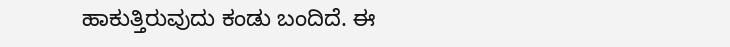ಹಾಕುತ್ತಿರುವುದು ಕಂಡು ಬಂದಿದೆ. ಈ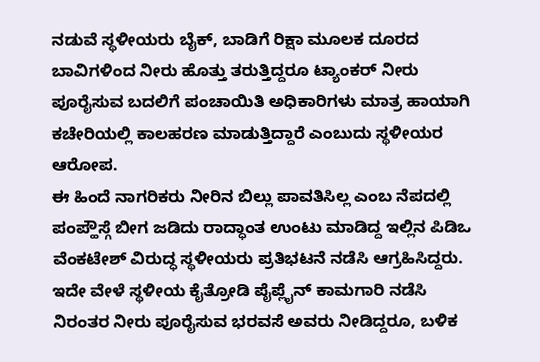ನಡುವೆ ಸ್ಥಳೀಯರು ಬೈಕ್, ಬಾಡಿಗೆ ರಿಕ್ಷಾ ಮೂಲಕ ದೂರದ ಬಾವಿಗಳಿಂದ ನೀರು ಹೊತ್ತು ತರುತ್ತಿದ್ದರೂ ಟ್ಯಾಂಕರ್ ನೀರು ಪೂರೈಸುವ ಬದಲಿಗೆ ಪಂಚಾಯಿತಿ ಅಧಿಕಾರಿಗಳು ಮಾತ್ರ ಹಾಯಾಗಿ ಕಚೇರಿಯಲ್ಲಿ ಕಾಲಹರಣ ಮಾಡುತ್ತಿದ್ದಾರೆ ಎಂಬುದು ಸ್ಥಳೀಯರ ಆರೋಪ.
ಈ ಹಿಂದೆ ನಾಗರಿಕರು ನೀರಿನ ಬಿಲ್ಲು ಪಾವತಿಸಿಲ್ಲ ಎಂಬ ನೆಪದಲ್ಲಿ ಪಂಪ್ಹೌಸ್ಗೆ ಬೀಗ ಜಡಿದು ರಾದ್ಧಾಂತ ಉಂಟು ಮಾಡಿದ್ದ ಇಲ್ಲಿನ ಪಿಡಿಒ ವೆಂಕಟೇಶ್ ವಿರುದ್ಧ ಸ್ಥಳೀಯರು ಪ್ರತಿಭಟನೆ ನಡೆಸಿ ಆಗ್ರಹಿಸಿದ್ದರು. ಇದೇ ವೇಳೆ ಸ್ಥಳೀಯ ಕೈತ್ರೋಡಿ ಪೈಪ್ಲೈನ್ ಕಾಮಗಾರಿ ನಡೆಸಿ ನಿರಂತರ ನೀರು ಪೂರೈಸುವ ಭರವಸೆ ಅವರು ನೀಡಿದ್ದರೂ, ಬಳಿಕ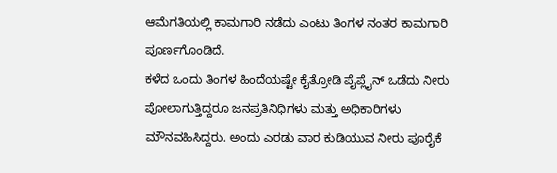ಆಮೆಗತಿಯಲ್ಲಿ ಕಾಮಗಾರಿ ನಡೆದು ಎಂಟು ತಿಂಗಳ ನಂತರ ಕಾಮಗಾರಿ ಪೂರ್ಣಗೊಂಡಿದೆ.
ಕಳೆದ ಒಂದು ತಿಂಗಳ ಹಿಂದೆಯಷ್ಟೇ ಕೈತ್ರೋಡಿ ಪೈಪ್ಲೈನ್ ಒಡೆದು ನೀರು ಪೋಲಾಗುತ್ತಿದ್ದರೂ ಜನಪ್ರತಿನಿಧಿಗಳು ಮತ್ತು ಅಧಿಕಾರಿಗಳು ಮೌನವಹಿಸಿದ್ದರು. ಅಂದು ಎರಡು ವಾರ ಕುಡಿಯುವ ನೀರು ಪೂರೈಕೆ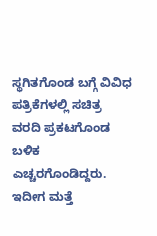ಸ್ಥಗಿತಗೊಂಡ ಬಗ್ಗೆ ವಿವಿಧ ಪತ್ರಿಕೆಗಳಲ್ಲಿ ಸಚಿತ್ರ ವರದಿ ಪ್ರಕಟಗೊಂಡ ಬಳಿಕ ಎಚ್ಚರಗೊಂಡಿದ್ದರು. ಇದೀಗ ಮತ್ತೆ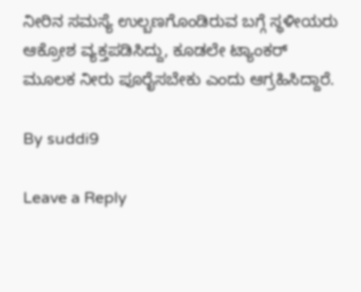ನೀರಿನ ಸಮಸ್ಯೆ ಉಲ್ಬಣಗೊಂಡಿರುವ ಬಗ್ಗೆ ಸ್ಥಳೀಯರು ಆಕ್ರೋಶ ವ್ಯಕ್ತಪಡಿಸಿದ್ದು, ಕೂಡಲೇ ಟ್ಯಾಂಕರ್ ಮೂಲಕ ನೀರು ಪೂರೈಸಬೇಕು ಎಂದು ಆಗ್ರಹಿಸಿದ್ದಾರೆ.

By suddi9

Leave a Reply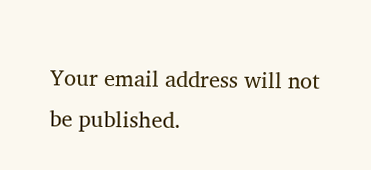Your email address will not be published.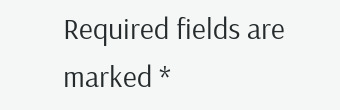Required fields are marked *